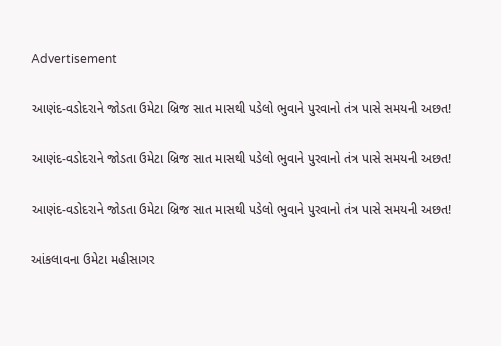Advertisement

આણંદ-વડોદરાને જોડતા ઉમેટા બ્રિજ સાત માસથી પડેલો ભુવાને પુરવાનો તંત્ર પાસે સમયની અછત!

આણંદ-વડોદરાને જોડતા ઉમેટા બ્રિજ સાત માસથી પડેલો ભુવાને પુરવાનો તંત્ર પાસે સમયની અછત!

આણંદ-વડોદરાને જોડતા ઉમેટા બ્રિજ સાત માસથી પડેલો ભુવાને પુરવાનો તંત્ર પાસે સમયની અછત!

આંકલાવના ઉમેટા મહીસાગર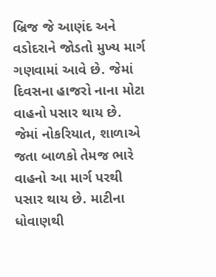બ્રિજ જે આણંદ અને વડોદરાને જોડતો મુખ્ય માર્ગ ગણવામાં આવે છે. જેમાં દિવસના હાજરો નાના મોટા વાહનો પસાર થાય છે. જેમાં નોકરિયાત, શાળાએ જતા બાળકો તેમજ ભારે વાહનો આ માર્ગ પરથી પસાર થાય છે. માટીના ધોવાણથી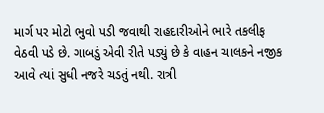માર્ગ પર મોટો ભુવો પડી જવાથી રાહદારીઓને ભારે તકલીફ વેઠવી પડે છે. ગાબડું એવી રીતે પડ્યું છે કે વાહન ચાલકને નજીક આવે ત્યાં સુધી નજરે ચડતું નથી. રાત્રી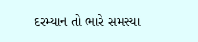દરમ્યાન તો ભારે સમસ્યા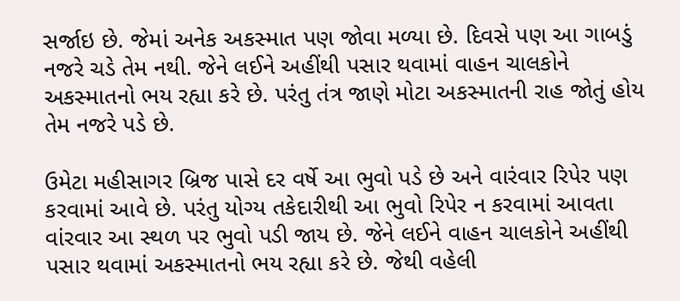સર્જાઇ છે. જેમાં અનેક અકસ્માત પણ જોવા મળ્યા છે. દિવસે પણ આ ગાબડું નજરે ચડે તેમ નથી. જેને લઈને અહીંથી પસાર થવામાં વાહન ચાલકોને અકસ્માતનો ભય રહ્યા કરે છે. પરંતુ તંત્ર જાણે મોટા અકસ્માતની રાહ જોતું હોય તેમ નજરે પડે છે.

ઉમેટા મહીસાગર બ્રિજ પાસે દર વર્ષે આ ભુવો પડે છે અને વારંવાર રિપેર પણ કરવામાં આવે છે. પરંતુ યોગ્ય તકેદારીથી આ ભુવો રિપેર ન કરવામાં આવતા વાંરવાર આ સ્થળ પર ભુવો પડી જાય છે. જેને લઈને વાહન ચાલકોને અહીંથી પસાર થવામાં અકસ્માતનો ભય રહ્યા કરે છે. જેથી વહેલી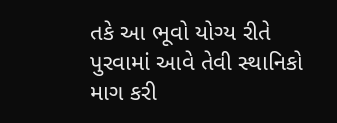તકે આ ભૂવો યોગ્ય રીતે પુરવામાં આવે તેવી સ્થાનિકો માગ કરી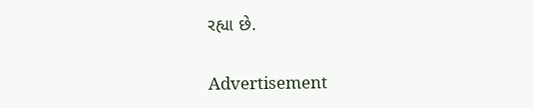રહ્યા છે.

Advertisement